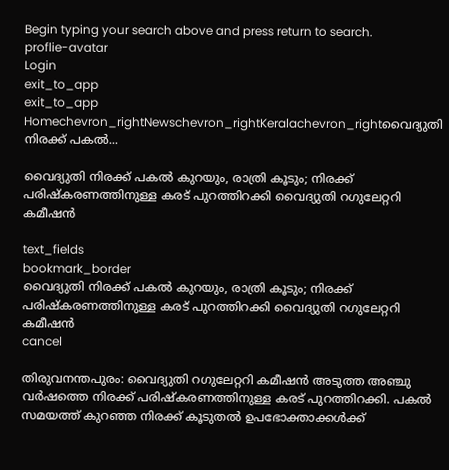Begin typing your search above and press return to search.
proflie-avatar
Login
exit_to_app
exit_to_app
Homechevron_rightNewschevron_rightKeralachevron_rightവൈദ്യുതി നിരക്ക് പകൽ...

വൈദ്യുതി നിരക്ക് പകൽ കുറയും, രാത്രി കൂടും; നിരക്ക് പരിഷ്കരണത്തിനുള്ള കരട് പുറത്തിറക്കി വൈദ്യുതി റഗുലേറ്ററി കമീഷൻ

text_fields
bookmark_border
വൈദ്യുതി നിരക്ക് പകൽ കുറയും, രാത്രി കൂടും; നിരക്ക് പരിഷ്കരണത്തിനുള്ള കരട് പുറത്തിറക്കി വൈദ്യുതി റഗുലേറ്ററി കമീഷൻ
cancel

തിരുവനന്തപുരം: വൈദ്യുതി റഗുലേറ്ററി കമീഷൻ അടുത്ത അഞ്ചു വർഷത്തെ നിരക്ക് പരിഷ്കരണത്തിനുള്ള കരട് പുറത്തിറക്കി. പകൽ സമയത്ത് കുറഞ്ഞ നിരക്ക് കൂടുതൽ ഉപഭോക്താക്കള്‍ക്ക്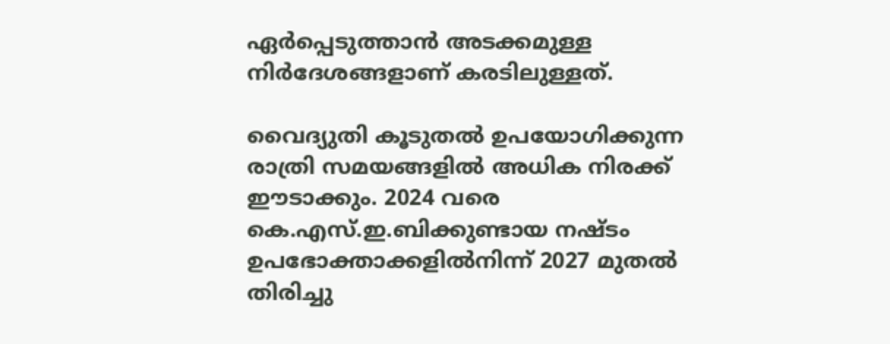ഏര്‍പ്പെടുത്താൻ അടക്കമുള്ള നിർദേശങ്ങളാണ് കരടിലുള്ളത്.

വൈദ്യുതി കൂടുതൽ ഉപയോഗിക്കുന്ന രാത്രി സമയങ്ങളിൽ അധിക നിരക്ക് ഈടാക്കും. 2024 വരെ കെ.എസ്.ഇ.ബിക്കുണ്ടായ നഷ്ടം ഉപഭോക്താക്കളിൽനിന്ന് 2027 മുതൽ തിരിച്ചു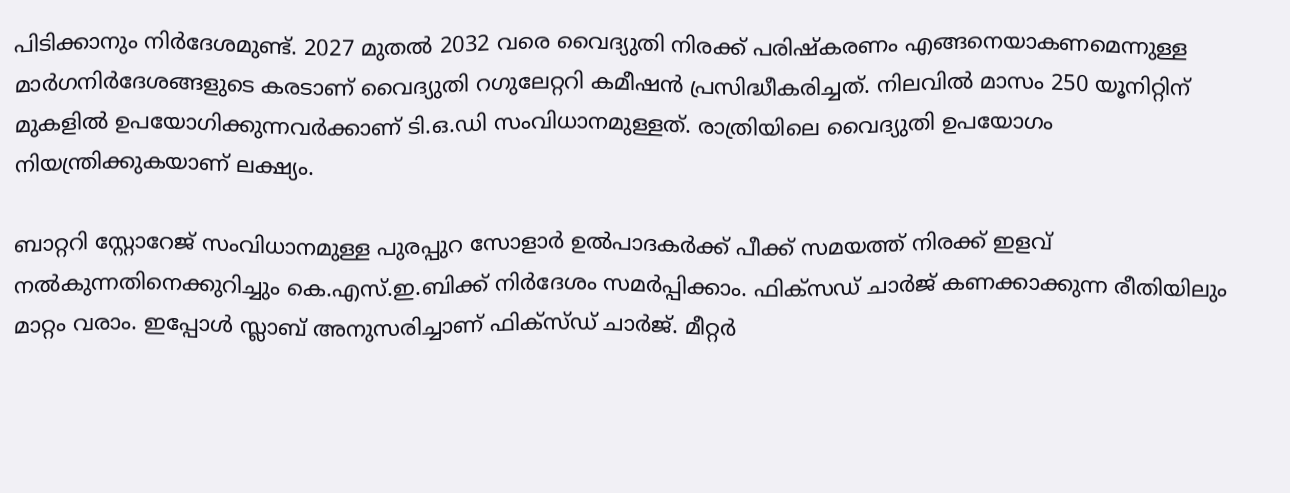പിടിക്കാനും നിര്‍ദേശമുണ്ട്. 2027 മുതൽ 2032 വരെ വൈദ്യുതി നിരക്ക് പരിഷ്കരണം എങ്ങനെയാകണമെന്നുള്ള മാര്‍ഗനിര്‍ദേശങ്ങളുടെ കരടാണ് വൈദ്യുതി റഗുലേറ്ററി കമീഷൻ പ്രസിദ്ധീകരിച്ചത്. നിലവിൽ മാസം 250 യൂനിറ്റിന് മുകളിൽ ഉപയോഗിക്കുന്നവര്‍ക്കാണ് ടി.ഒ.ഡി സംവിധാനമുള്ളത്. രാത്രിയിലെ വൈദ്യുതി ഉപയോഗം നിയന്ത്രിക്കുകയാണ് ലക്ഷ്യം.

ബാറ്ററി സ്റ്റോറേജ് സംവിധാനമുള്ള പുരപ്പുറ സോളാര്‍ ഉൽപാദകര്‍ക്ക് പീക്ക് സമയത്ത് നിരക്ക് ഇളവ് നൽകുന്നതിനെക്കുറിച്ചും കെ.എസ്.ഇ.ബിക്ക് നിര്‍ദേശം സമര്‍പ്പിക്കാം. ഫിക്സഡ് ചാര്‍ജ് കണക്കാക്കുന്ന രീതിയിലും മാറ്റം വരാം. ഇപ്പോള്‍ സ്ലാബ് അനുസരിച്ചാണ് ഫിക്സ്ഡ് ചാര്‍ജ്. മീറ്റര്‍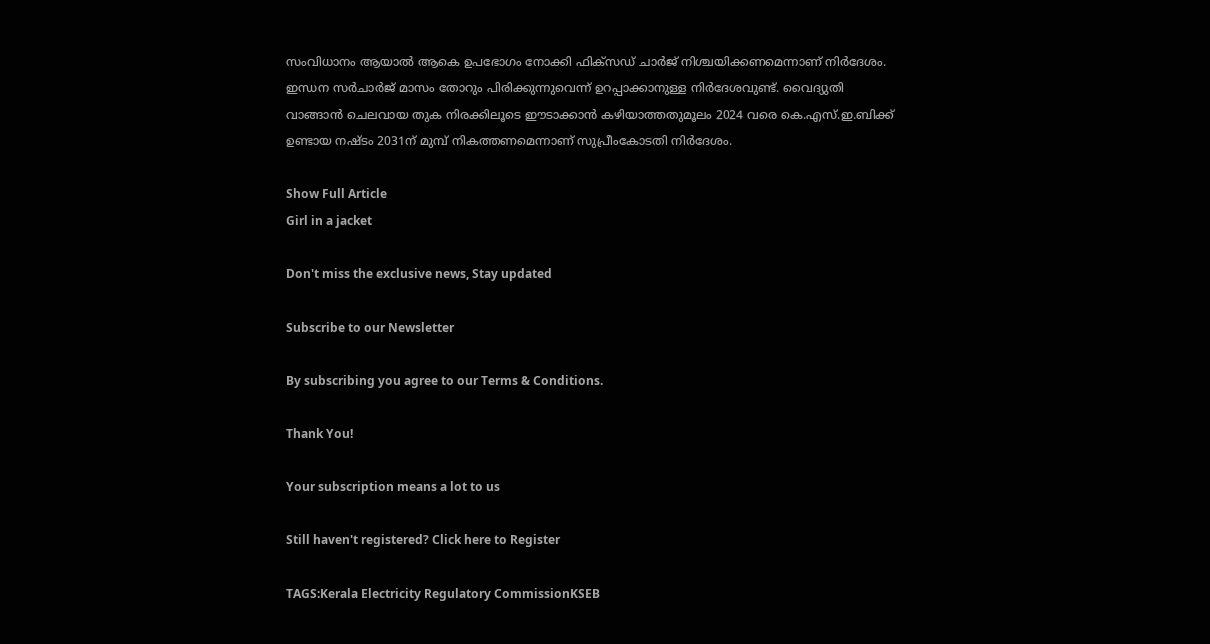സംവിധാനം ആയാൽ ആകെ ഉപഭോഗം നോക്കി ഫിക്സഡ് ചാര്‍ജ് നിശ്ചയിക്കണമെന്നാണ് നിര്‍ദേശം. ഇന്ധന സര്‍ചാര്‍ജ് മാസം തോറും പിരിക്കുന്നുവെന്ന് ഉറപ്പാക്കാനുള്ള നിര്‍ദേശവുണ്ട്. വൈദ്യുതി വാങ്ങാൻ ചെലവായ തുക നിരക്കിലൂടെ ഈടാക്കാൻ കഴിയാത്തതുമൂലം 2024 വരെ കെ.എസ്.ഇ.ബിക്ക് ഉണ്ടായ നഷ്ടം 2031ന് മുമ്പ് നികത്തണമെന്നാണ് സുപ്രീംകോടതി നിര്‍ദേശം.

Show Full Article
Girl in a jacket

Don't miss the exclusive news, Stay updated

Subscribe to our Newsletter

By subscribing you agree to our Terms & Conditions.

Thank You!

Your subscription means a lot to us

Still haven't registered? Click here to Register

TAGS:Kerala Electricity Regulatory CommissionKSEB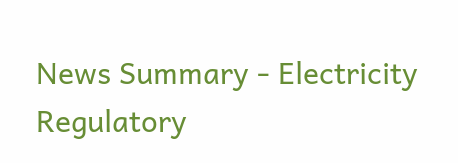News Summary - Electricity Regulatory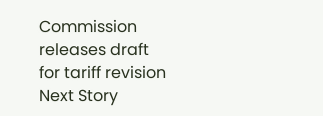Commission releases draft for tariff revision
Next Story